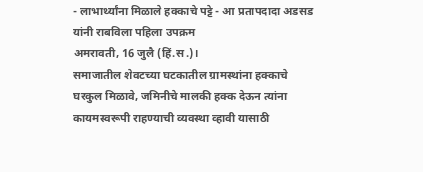- लाभार्थ्यांना मिळाले हक्काचे पट्टे - आ प्रतापदादा अडसड यांनी राबविला पहिला उपक्रम
अमरावती, 16 जुलै (हिं.स.)।
समाजातील शेवटच्या घटकातील ग्रामस्थांना हक्काचे घरकुल मिळावे, जमिनीचे मालकी हक्क देऊन त्यांना कायमस्वरूपी राहण्याची व्यवस्था व्हावी यासाठी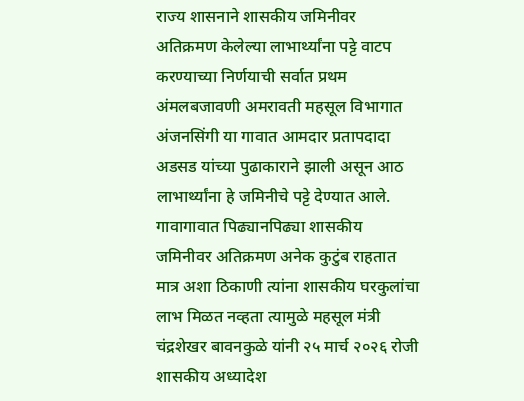राज्य शासनाने शासकीय जमिनीवर अतिक्रमण केलेल्या लाभार्थ्यांना पट्टे वाटप करण्याच्या निर्णयाची सर्वात प्रथम अंमलबजावणी अमरावती महसूल विभागात अंजनसिंगी या गावात आमदार प्रतापदादा अडसड यांच्या पुढाकाराने झाली असून आठ लाभार्थ्यांना हे जमिनीचे पट्टे देण्यात आले.
गावागावात पिढ्यानपिढ्या शासकीय जमिनीवर अतिक्रमण अनेक कुटुंब राहतात मात्र अशा ठिकाणी त्यांना शासकीय घरकुलांचा लाभ मिळत नव्हता त्यामुळे महसूल मंत्री चंद्रशेखर बावनकुळे यांनी २५ मार्च २०२६ रोजी शासकीय अध्यादेश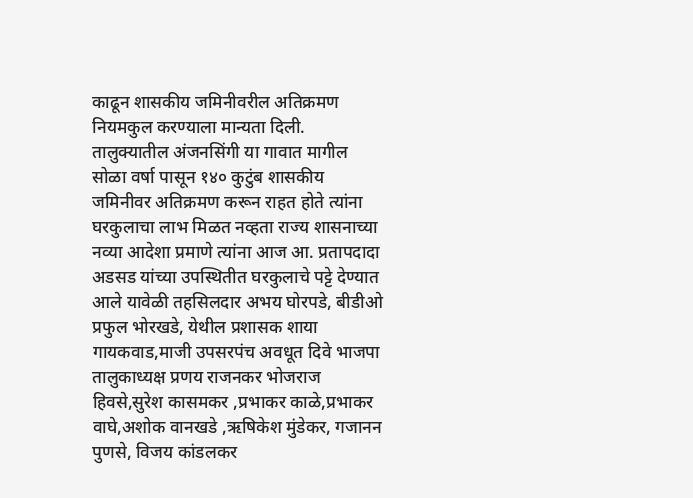काढून शासकीय जमिनीवरील अतिक्रमण नियमकुल करण्याला मान्यता दिली.
तालुक्यातील अंजनसिंगी या गावात मागील सोळा वर्षा पासून १४० कुटुंब शासकीय जमिनीवर अतिक्रमण करून राहत होते त्यांना घरकुलाचा लाभ मिळत नव्हता राज्य शासनाच्या नव्या आदेशा प्रमाणे त्यांना आज आ. प्रतापदादा अडसड यांच्या उपस्थितीत घरकुलाचे पट्टे देण्यात आले यावेळी तहसिलदार अभय घोरपडे, बीडीओ प्रफुल भोरखडे, येथील प्रशासक शाया गायकवाड,माजी उपसरपंच अवधूत दिवे भाजपा तालुकाध्यक्ष प्रणय राजनकर भोजराज हिवसे,सुरेश कासमकर ,प्रभाकर काळे,प्रभाकर वाघे,अशोक वानखडे ,ऋषिकेश मुंडेकर, गजानन पुणसे, विजय कांडलकर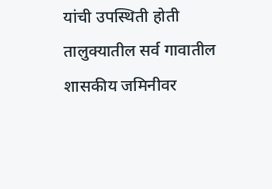यांची उपस्थिती होती
तालुक्यातील सर्व गावातील शासकीय जमिनीवर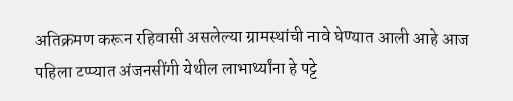अतिक्रमण करून रहिवासी असलेल्या ग्रामस्थांची नावे घेण्यात आली आहे आज पहिला टप्प्यात अंजनसींगी येथील लाभार्थ्यांना हे पट्टे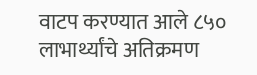वाटप करण्यात आले ८५० लाभार्थ्यांचे अतिक्रमण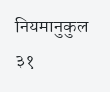नियमानुकुल ३१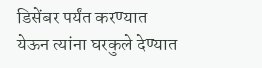डिसेंबर पर्यंत करण्यात येऊन त्यांना घरकुले देण्यात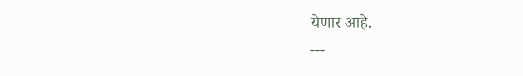येणार आहे.
---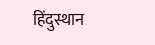हिंदुस्थान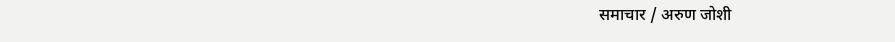समाचार / अरुण जोशी